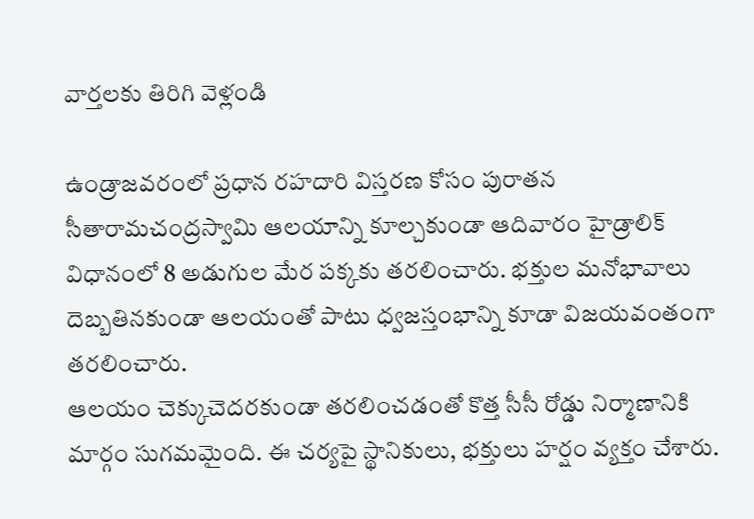వార్తలకు తిరిగి వెళ్లండి

ఉండ్రాజవరంలో ప్రధాన రహదారి విస్తరణ కోసం పురాతన సీతారామచంద్రస్వామి ఆలయాన్ని కూల్చకుండా ఆదివారం హైడ్రాలిక్ విధానంలో 8 అడుగుల మేర పక్కకు తరలించారు. భక్తుల మనోభావాలు దెబ్బతినకుండా ఆలయంతో పాటు ధ్వజస్తంభాన్ని కూడా విజయవంతంగా తరలించారు.
ఆలయం చెక్కుచెదరకుండా తరలించడంతో కొత్త సీసీ రోడ్డు నిర్మాణానికి మార్గం సుగమమైంది. ఈ చర్యపై స్థానికులు, భక్తులు హర్షం వ్యక్తం చేశారు.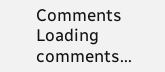Comments
Loading comments...